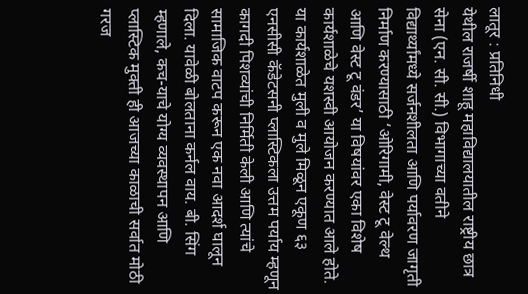लातूर : प्रतिनिधी
येथील राजर्षी शाहू महाविद्यालयातील राष्ट्रीय छात्र सेना (एन. सी. सी.) विभागाच्या वतीने विद्यार्थ्यांमध्ये सर्जनशीलता आणि पर्यावरण जागृती निर्माण करण्यासाठी ‘ओरिगामी, वेस्ट टू वेल्थ आणि वेस्ट टू वंडर’ या विषयांवर एका विशेष कार्यशाळेचे यशस्वी आयोजन करण्यात आले होते. या कार्यशाळेत मुली व मुले मिळून एकूण ६३ एनसीसी कॅडेटसनी प्लास्टिकला उत्तम पर्याय म्हणून कागदी पिशव्यांची निर्मिती केली आणि त्यांचे सामाजिक वाटप करून एक नवा आदर्श घालून दिला. यावेळी बोलताना कर्नल वाय. बी. सिंग म्हणाले, कच-याचे योग्य व्यवस्थापन आणि प्लास्टिक मुक्ती ही आजच्या काळाची सर्वात मोठी गरज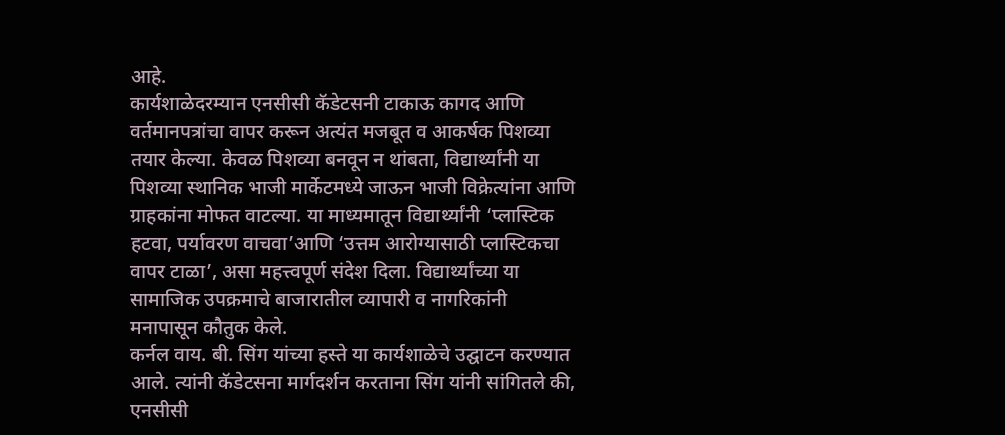आहे.
कार्यशाळेदरम्यान एनसीसी कॅडेटसनी टाकाऊ कागद आणि वर्तमानपत्रांचा वापर करून अत्यंत मजबूत व आकर्षक पिशव्या तयार केल्या. केवळ पिशव्या बनवून न थांबता, विद्यार्थ्यांनी या पिशव्या स्थानिक भाजी मार्केटमध्ये जाऊन भाजी विक्रेत्यांना आणि ग्राहकांना मोफत वाटल्या. या माध्यमातून विद्यार्थ्यांनी ‘प्लास्टिक हटवा, पर्यावरण वाचवा’आणि ‘उत्तम आरोग्यासाठी प्लास्टिकचा वापर टाळा’, असा महत्त्वपूर्ण संदेश दिला. विद्यार्थ्यांच्या या सामाजिक उपक्रमाचे बाजारातील व्यापारी व नागरिकांनी मनापासून कौतुक केले.
कर्नल वाय. बी. सिंग यांच्या हस्ते या कार्यशाळेचे उद्घाटन करण्यात आले. त्यांनी कॅडेटसना मार्गदर्शन करताना सिंग यांनी सांगितले की, एनसीसी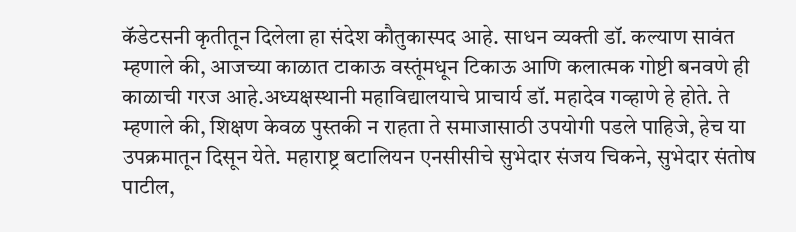कॅडेटसनी कृतीतून दिलेला हा संदेश कौतुकास्पद आहे. साधन व्यक्ती डॉ. कल्याण सावंत म्हणाले की, आजच्या काळात टाकाऊ वस्तूंमधून टिकाऊ आणि कलात्मक गोष्टी बनवणे ही काळाची गरज आहे.अध्यक्षस्थानी महाविद्यालयाचे प्राचार्य डॉ. महादेव गव्हाणे हे होते. ते म्हणाले की, शिक्षण केवळ पुस्तकी न राहता ते समाजासाठी उपयोगी पडले पाहिजे, हेच या उपक्रमातून दिसून येते. महाराष्ट्र बटालियन एनसीसीचे सुभेदार संजय चिकने, सुभेदार संतोष पाटील,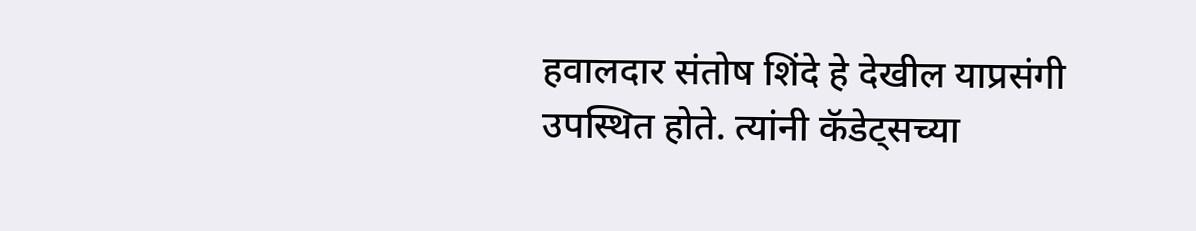हवालदार संतोष शिंदे हे देखील याप्रसंगी उपस्थित होते. त्यांनी कॅडेट्सच्या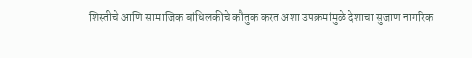शिस्तीचे आणि सामाजिक बांधिलकीचे कौतुक करत अशा उपक्रमांमुळे देशाचा सुजाण नागरिक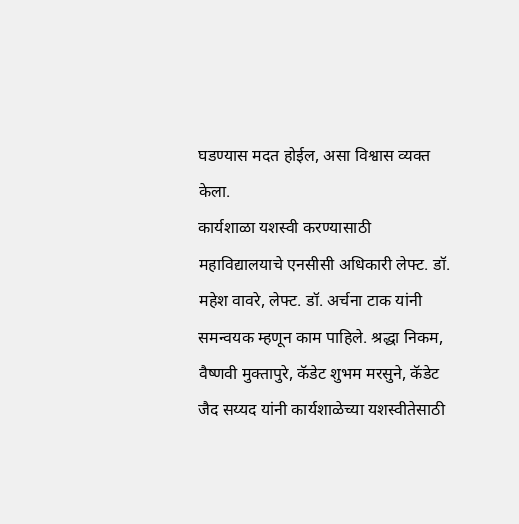घडण्यास मदत होईल, असा विश्वास व्यक्त केला.
कार्यशाळा यशस्वी करण्यासाठी महाविद्यालयाचे एनसीसी अधिकारी लेफ्ट. डॉ. महेश वावरे, लेफ्ट. डॉ. अर्चना टाक यांनी समन्वयक म्हणून काम पाहिले. श्रद्धा निकम, वैष्णवी मुक्तापुरे, कॅडेट शुभम मरसुने, कॅडेट जैद सय्यद यांनी कार्यशाळेच्या यशस्वीतेसाठी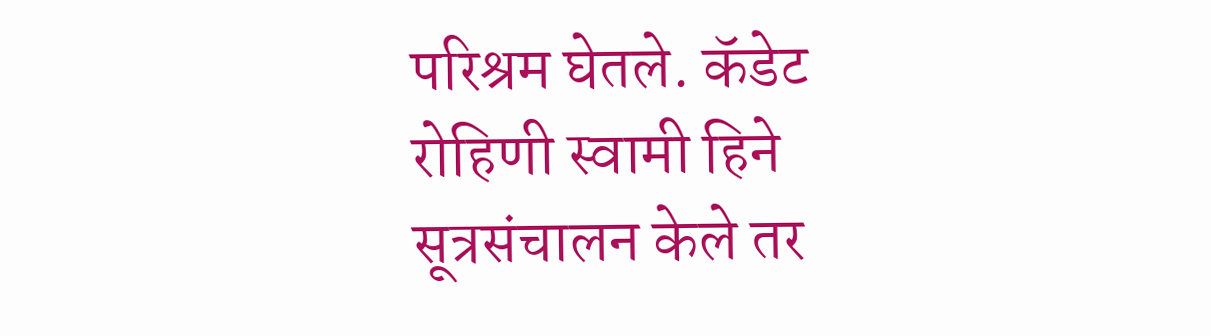परिश्रम घेतले. कॅडेट रोहिणी स्वामी हिने सूत्रसंचालन केले तर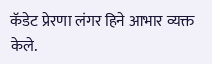कॅडेट प्रेरणा लंगर हिने आभार व्यक्त केले.